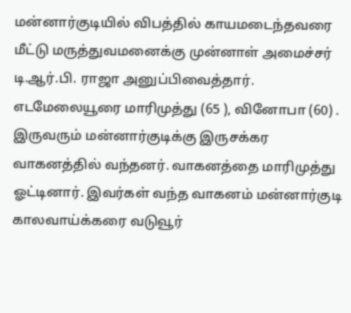மன்னார்குடியில் விபத்தில் காயமடைந்தவரை மீட்டு மருத்துவமனைக்கு முன்னாள் அமைச்சர் டி.ஆர்.பி. ராஜா அனுப்பிவைத்தார்.
எடமேலையூரை மாரிமுத்து (65 ), வினோபா (60) . இருவரும் மன்னார்குடிக்கு இருசக்கர வாகனத்தில் வந்தனர். வாகனத்தை மாரிமுத்து ஓட்டினார். இவர்கள் வந்த வாகனம் மன்னார்குடி காலவாய்க்கரை வடுவூர்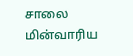சாலை மின்வாரிய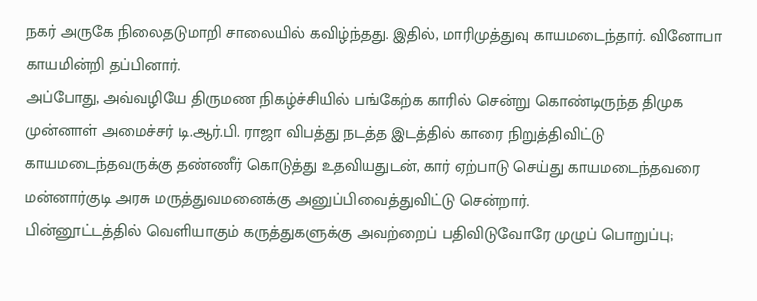நகர் அருகே நிலைதடுமாறி சாலையில் கவிழ்ந்தது. இதில், மாரிமுத்துவு காயமடைந்தார். வினோபா காயமின்றி தப்பினார்.
அப்போது, அவ்வழியே திருமண நிகழ்ச்சியில் பங்கேற்க காரில் சென்று கொண்டிருந்த திமுக முன்னாள் அமைச்சர் டி.ஆர்.பி. ராஜா விபத்து நடத்த இடத்தில் காரை நிறுத்திவிட்டு காயமடைந்தவருக்கு தண்ணீர் கொடுத்து உதவியதுடன், கார் ஏற்பாடு செய்து காயமடைந்தவரை மன்னார்குடி அரசு மருத்துவமனைக்கு அனுப்பிவைத்துவிட்டு சென்றார்.
பின்னூட்டத்தில் வெளியாகும் கருத்துகளுக்கு அவற்றைப் பதிவிடுவோரே முழுப் பொறுப்பு;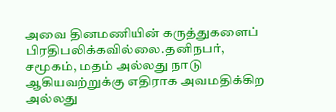அவை தினமணியின் கருத்துகளைப் பிரதிபலிக்கவில்லை.தனிநபர், சமூகம், மதம் அல்லது நாடு ஆகியவற்றுக்கு எதிராக அவமதிக்கிற அல்லது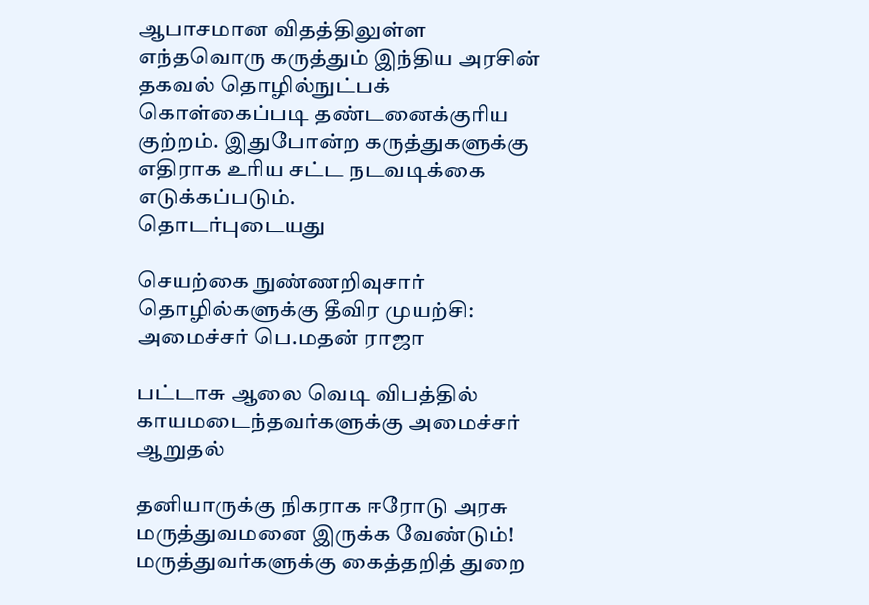ஆபாசமான விதத்திலுள்ள எந்தவொரு கருத்தும் இந்திய அரசின் தகவல் தொழில்நுட்பக் கொள்கைப்படி தண்டனைக்குரிய குற்றம். இதுபோன்ற கருத்துகளுக்கு எதிராக உரிய சட்ட நடவடிக்கை எடுக்கப்படும்.
தொடர்புடையது

செயற்கை நுண்ணறிவுசார் தொழில்களுக்கு தீவிர முயற்சி: அமைச்சர் பெ.மதன் ராஜா

பட்டாசு ஆலை வெடி விபத்தில் காயமடைந்தவர்களுக்கு அமைச்சர் ஆறுதல்

தனியாருக்கு நிகராக ஈரோடு அரசு மருத்துவமனை இருக்க வேண்டும்! மருத்துவர்களுக்கு கைத்தறித் துறை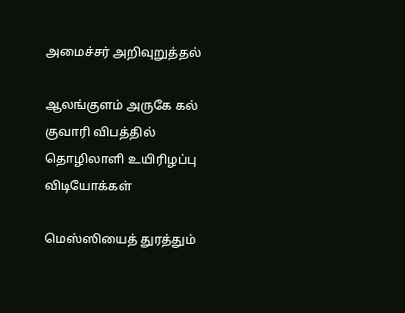அமைச்சர் அறிவுறுத்தல்

ஆலங்குளம் அருகே கல் குவாரி விபத்தில் தொழிலாளி உயிரிழப்பு
விடியோக்கள்

மெஸ்ஸியைத் துரத்தும்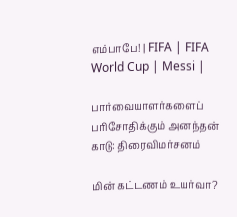எம்பாபே! | FIFA | FIFA World Cup | Messi |

பார்வையாளர்களைப் பரிசோதிக்கும் அனந்தன் காடு: திரைவிமர்சனம்

மின் கட்டணம் உயர்வா?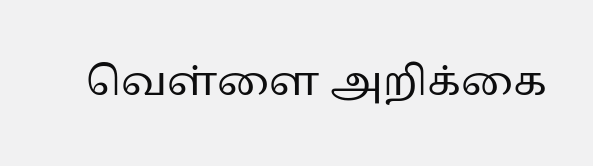வெள்ளை அறிக்கை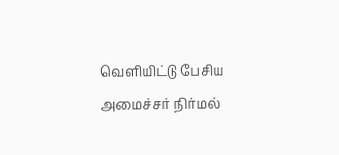வெளியிட்டு பேசிய அமைச்சர் நிர்மல்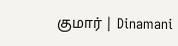குமார் | Dinamani